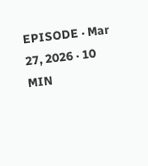EPISODE · Mar 27, 2026 · 10 MIN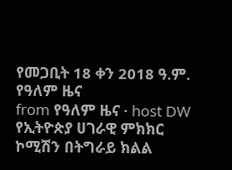የመጋቢት 18 ቀን 2018 ዓ.ም. የዓለም ዜና
from የዓለም ዜና · host DW
የኢትዮጵያ ሀገራዊ ምክክር ኮሚሽን በትግራይ ክልል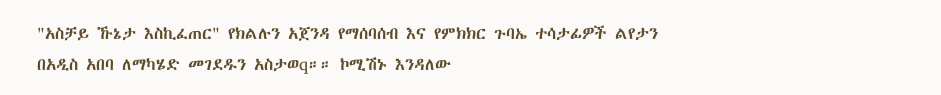"አስቻይ ኹኔታ እስኪፈጠር" የክልሉን አጀንዳ የማሰባሰብ እና የምክክር ጉባኤ ተሳታፊዎች ልየታን በአዲስ አበባ ለማካሄድ መገደዱን አስታወq።። ኮሚሽኑ እንዳለው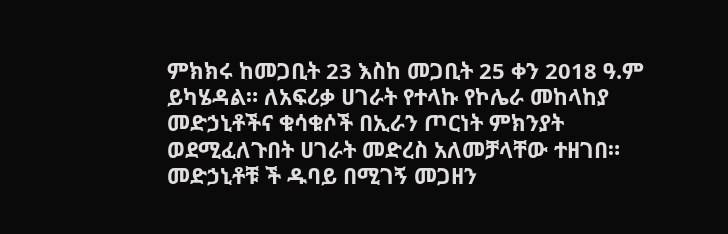ምክክሩ ከመጋቢት 23 እስከ መጋቢት 25 ቀን 2018 ዓ.ም ይካሄዳል። ለአፍሪቃ ሀገራት የተላኩ የኮሌራ መከላከያ መድኃኒቶችና ቁሳቁሶች በኢራን ጦርነት ምክንያት ወደሚፈለጉበት ሀገራት መድረስ አለመቻላቸው ተዘገበ። መድኃኒቶቹ ች ዱባይ በሚገኝ መጋዘን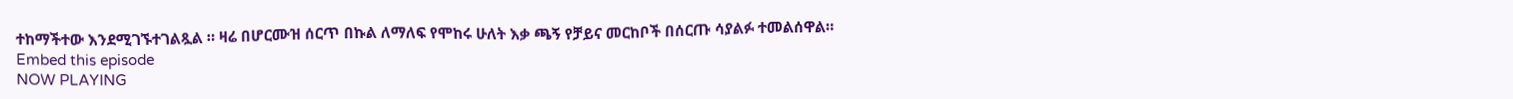ተከማችተው እንደሚገኙተገልጿል ። ዛሬ በሆርሙዝ ሰርጥ በኩል ለማለፍ የሞከሩ ሁለት እቃ ጫኝ የቻይና መርከቦች በሰርጡ ሳያልፉ ተመልሰዋል።
Embed this episode
NOW PLAYING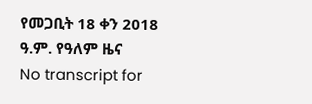የመጋቢት 18 ቀን 2018 ዓ.ም. የዓለም ዜና
No transcript for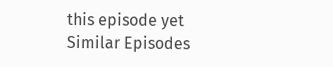this episode yet
Similar Episodes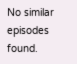No similar episodes found.